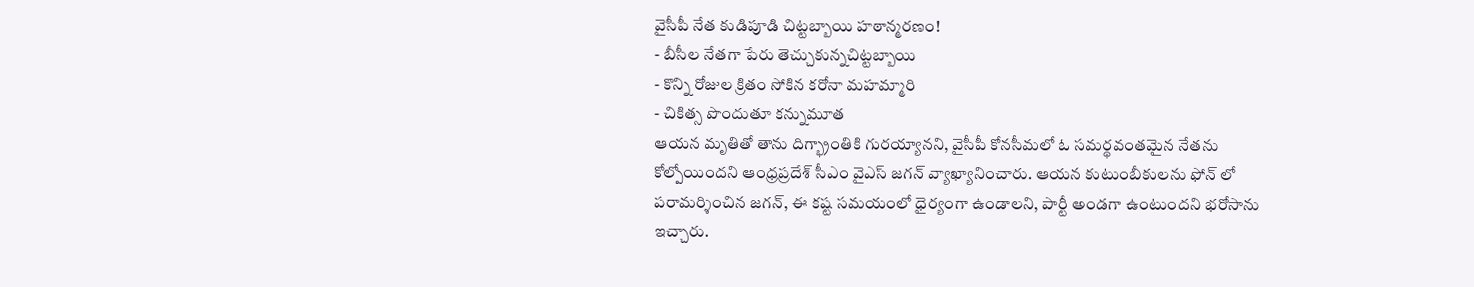వైసీపీ నేత కుడిపూడి చిట్టబ్బాయి హఠాన్మరణం!
- బీసీల నేతగా పేరు తెచ్చుకున్నచిట్టబ్బాయి
- కొన్ని రోజుల క్రితం సోకిన కరోనా మహమ్మారి
- చికిత్స పొందుతూ కన్నుమూత
ఆయన మృతితో తాను దిగ్భ్రాంతికి గురయ్యానని, వైసీపీ కోనసీమలో ఓ సమర్థవంతమైన నేతను కోల్పోయిందని ఆంధ్రప్రదేశ్ సీఎం వైఎస్ జగన్ వ్యాఖ్యానించారు. ఆయన కుటుంబీకులను ఫోన్ లో పరామర్శించిన జగన్, ఈ కష్ట సమయంలో ధైర్యంగా ఉండాలని, పార్టీ అండగా ఉంటుందని భరోసాను ఇచ్చారు.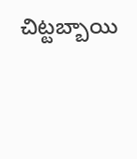చిట్టబ్బాయి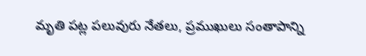మృతి పట్ల పలువురు నేతలు, ప్రముఖులు సంతాపాన్ని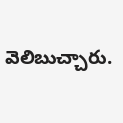వెలిబుచ్చారు.